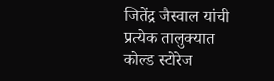जितेंद्र जैस्वाल यांची प्रत्येक तालुक्यात कोल्ड स्टोरेज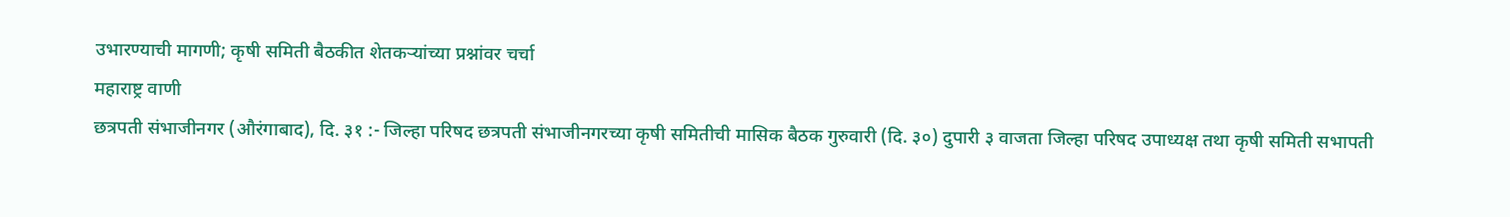उभारण्याची मागणी; कृषी समिती बैठकीत शेतकऱ्यांच्या प्रश्नांवर चर्चा
महाराष्ट्र वाणी
छत्रपती संभाजीनगर (औरंगाबाद), दि. ३१ :- जिल्हा परिषद छत्रपती संभाजीनगरच्या कृषी समितीची मासिक बैठक गुरुवारी (दि. ३०) दुपारी ३ वाजता जिल्हा परिषद उपाध्यक्ष तथा कृषी समिती सभापती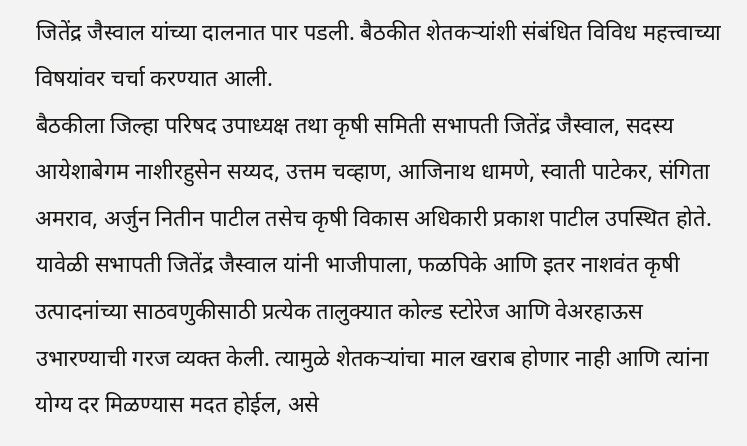जितेंद्र जैस्वाल यांच्या दालनात पार पडली. बैठकीत शेतकऱ्यांशी संबंधित विविध महत्त्वाच्या विषयांवर चर्चा करण्यात आली.
बैठकीला जिल्हा परिषद उपाध्यक्ष तथा कृषी समिती सभापती जितेंद्र जैस्वाल, सदस्य आयेशाबेगम नाशीरहुसेन सय्यद, उत्तम चव्हाण, आजिनाथ धामणे, स्वाती पाटेकर, संगिता अमराव, अर्जुन नितीन पाटील तसेच कृषी विकास अधिकारी प्रकाश पाटील उपस्थित होते.
यावेळी सभापती जितेंद्र जैस्वाल यांनी भाजीपाला, फळपिके आणि इतर नाशवंत कृषी उत्पादनांच्या साठवणुकीसाठी प्रत्येक तालुक्यात कोल्ड स्टोरेज आणि वेअरहाऊस उभारण्याची गरज व्यक्त केली. त्यामुळे शेतकऱ्यांचा माल खराब होणार नाही आणि त्यांना योग्य दर मिळण्यास मदत होईल, असे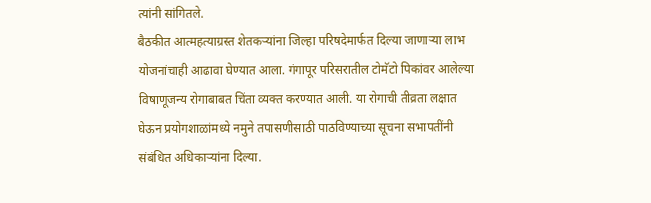त्यांनी सांगितले.
बैठकीत आत्महत्याग्रस्त शेतकऱ्यांना जिल्हा परिषदेमार्फत दिल्या जाणाऱ्या लाभ योजनांचाही आढावा घेण्यात आला. गंगापूर परिसरातील टोमॅटो पिकांवर आलेल्या विषाणूजन्य रोगाबाबत चिंता व्यक्त करण्यात आली. या रोगाची तीव्रता लक्षात घेऊन प्रयोगशाळांमध्ये नमुने तपासणीसाठी पाठविण्याच्या सूचना सभापतींनी संबंधित अधिकाऱ्यांना दिल्या.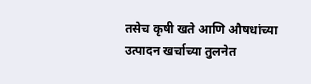तसेच कृषी खते आणि औषधांच्या उत्पादन खर्चाच्या तुलनेत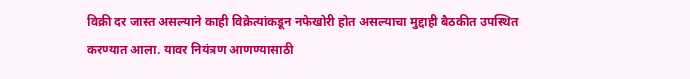विक्री दर जास्त असल्याने काही विक्रेत्यांकडून नफेखोरी होत असल्याचा मुद्दाही बैठकीत उपस्थित करण्यात आला. यावर नियंत्रण आणण्यासाठी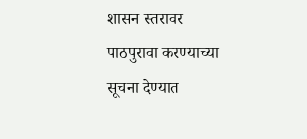शासन स्तरावर पाठपुरावा करण्याच्या सूचना देण्यात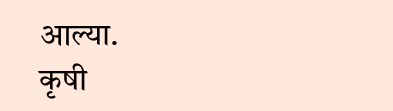आल्या.
कृषी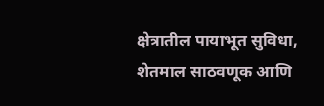क्षेत्रातील पायाभूत सुविधा, शेतमाल साठवणूक आणि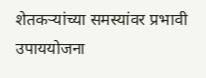शेतकऱ्यांच्या समस्यांवर प्रभावी उपाययोजना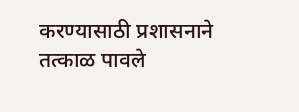करण्यासाठी प्रशासनाने तत्काळ पावले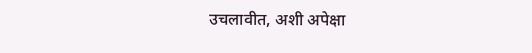उचलावीत, अशी अपेक्षा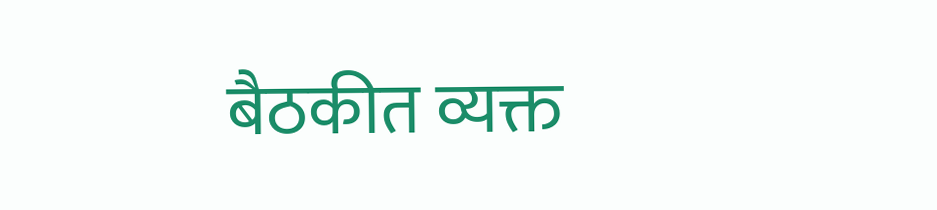बैठकीत व्यक्त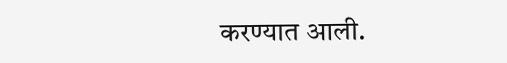करण्यात आली.